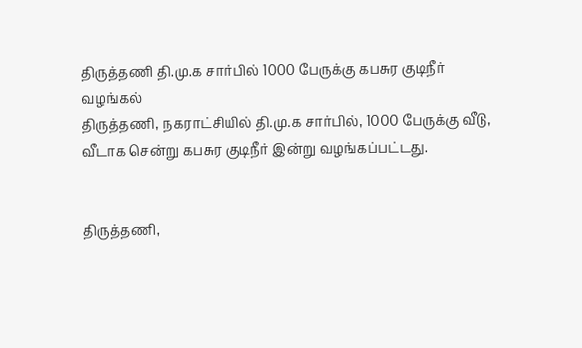திருத்தணி தி.மு.க சார்பில் 1000 பேருக்கு கபசுர குடிநீர் வழங்கல்
திருத்தணி, நகராட்சியில் தி.மு.க சார்பில், 1000 பேருக்கு வீடு, வீடாக சென்று கபசுர குடிநீர் இன்று வழங்கப்பட்டது.


திருத்தணி,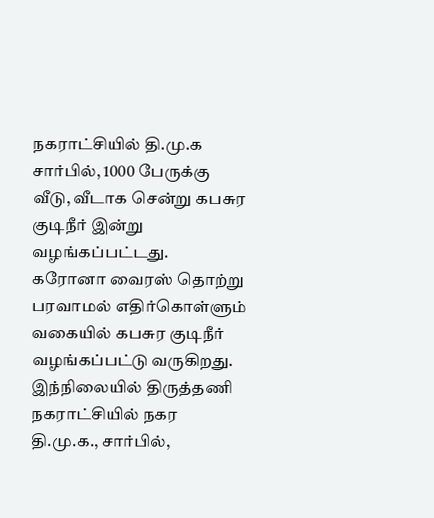நகராட்சியில் தி.மு.க சார்பில், 1000 பேருக்கு வீடு, வீடாக சென்று கபசுர குடிநீர் இன்று வழங்கப்பட்டது.
கரோனா வைரஸ் தொற்று பரவாமல் எதிர்கொள்ளும் வகையில் கபசுர குடிநீர் வழங்கப்பட்டு வருகிறது. இந்நிலையில் திருத்தணி நகராட்சியில் நகர தி.மு.க., சார்பில்,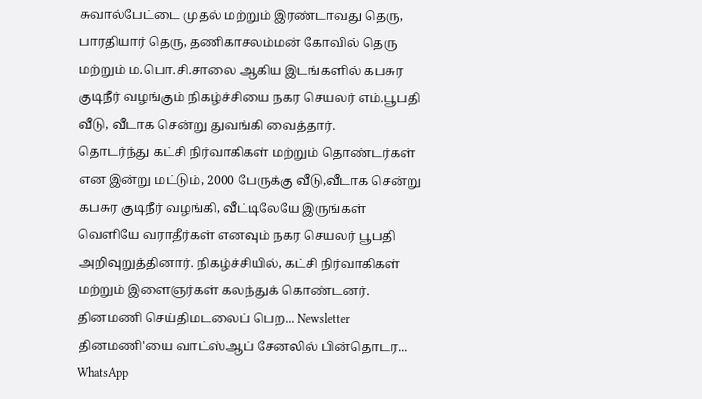சுவால்பேட்டை முதல் மற்றும் இரண்டாவது தெரு, பாரதியார் தெரு, தணிகாசலம்மன் கோவில் தெரு மற்றும் ம.பொ.சி.சாலை ஆகிய இடங்களில் கபசுர குடிநீர் வழங்கும் நிகழ்ச்சியை நகர செயலர் எம்.பூபதி வீடு, வீடாக சென்று துவங்கி வைத்தார்.
தொடர்ந்து கட்சி நிர்வாகிகள் மற்றும் தொண்டர்கள் என இன்று மட்டும், 2000 பேருக்கு வீடு,வீடாக சென்று கபசுர குடிநீர் வழங்கி, வீட்டிலேயே இருங்கள் வெளியே வராதீர்கள் எனவும் நகர செயலர் பூபதி அறிவுறுத்தினார். நிகழ்ச்சியில், கட்சி நிர்வாகிகள் மற்றும் இளைஞர்கள் கலந்துக் கொண்டனர்.
தினமணி செய்திமடலைப் பெற... Newsletter
தினமணி'யை வாட்ஸ்ஆப் சேனலில் பின்தொடர... WhatsApp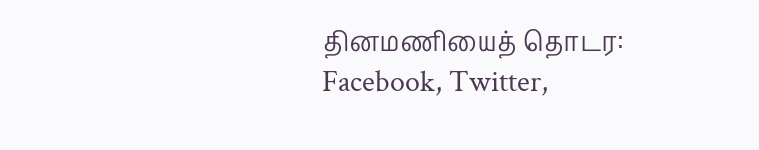தினமணியைத் தொடர: Facebook, Twitter,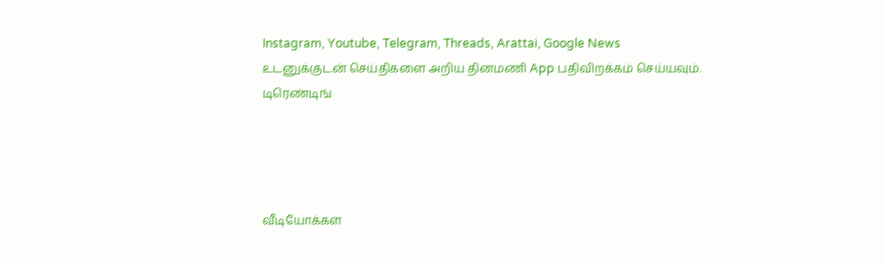Instagram, Youtube, Telegram, Threads, Arattai, Google News
உடனுக்குடன் செய்திகளை அறிய தினமணி App பதிவிறக்கம் செய்யவும்.
டிரெண்டிங்




வீடியோக்கள்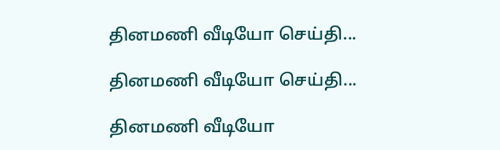தினமணி வீடியோ செய்தி...

தினமணி வீடியோ செய்தி...

தினமணி வீடியோ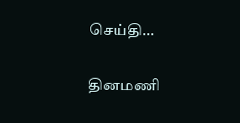செய்தி...

தினமணி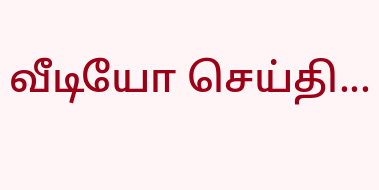வீடியோ செய்தி...